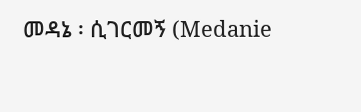መዳኔ ፡ ሲገርመኝ (Medanie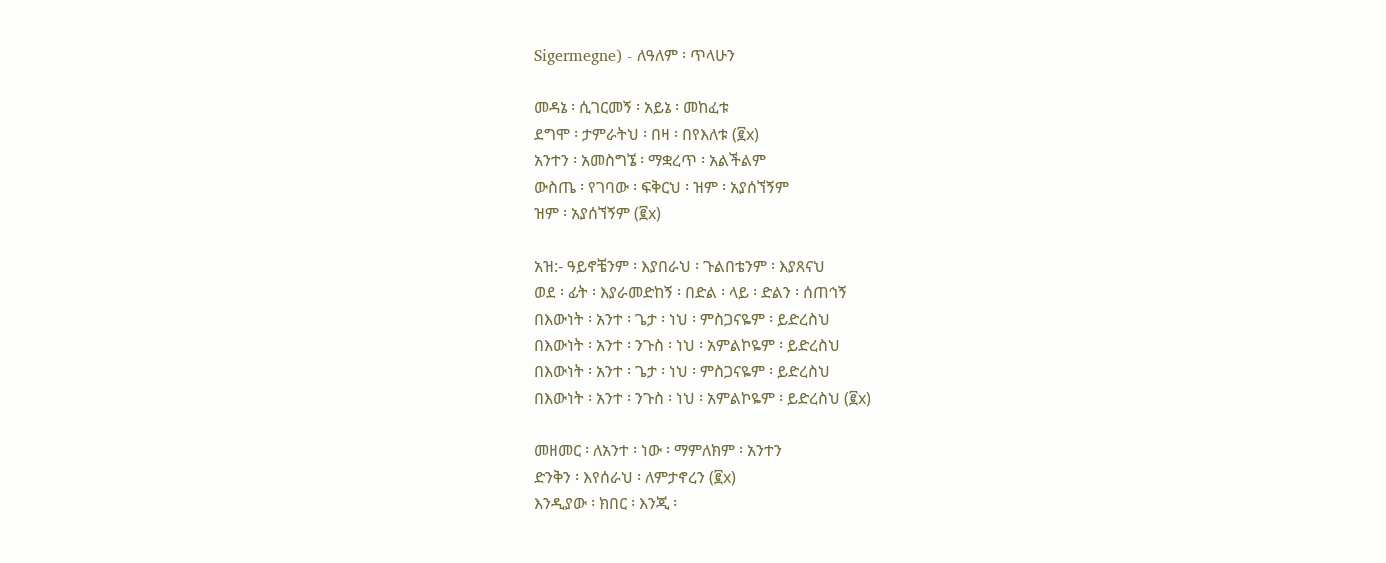Sigermegne) - ለዓለም ፡ ጥላሁን

መዳኔ ፡ ሲገርመኝ ፡ አይኔ ፡ መከፈቱ
ደግሞ ፡ ታምራትህ ፡ በዛ ፡ በየእለቱ (፪x)
አንተን ፡ አመስግኜ ፡ ማቋረጥ ፡ አልችልም
ውስጤ ፡ የገባው ፡ ፍቅርህ ፡ ዝም ፡ አያሰኘኝም
ዝም ፡ አያሰኘኝም (፪x)

አዝ:- ዓይኖቼንም ፡ እያበራህ ፡ ጉልበቴንም ፡ እያጸናህ
ወደ ፡ ፊት ፡ እያራመድከኝ ፡ በድል ፡ ላይ ፡ ድልን ፡ ሰጠኅኝ
በእውነት ፡ አንተ ፡ ጌታ ፡ ነህ ፡ ምስጋናዬም ፡ ይድረስህ
በእውነት ፡ አንተ ፡ ንጉስ ፡ ነህ ፡ አምልኮዬም ፡ ይድረስህ
በእውነት ፡ አንተ ፡ ጌታ ፡ ነህ ፡ ምስጋናዬም ፡ ይድረስህ
በእውነት ፡ አንተ ፡ ንጉስ ፡ ነህ ፡ አምልኮዬም ፡ ይድረስህ (፪x)

መዘመር ፡ ለአንተ ፡ ነው ፡ ማምለክም ፡ አንተን
ድንቅን ፡ እየሰራህ ፡ ለምታኖረን (፪x)
እንዲያው ፡ ክበር ፡ እንጂ ፡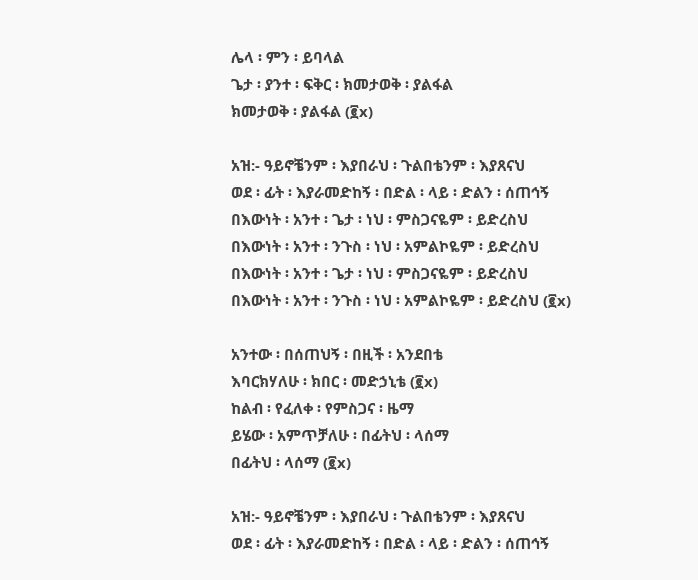ሌላ ፡ ምን ፡ ይባላል
ጌታ ፡ ያንተ ፡ ፍቅር ፡ ክመታወቅ ፡ ያልፋል
ክመታወቅ ፡ ያልፋል (፪x)

አዝ:- ዓይኖቼንም ፡ እያበራህ ፡ ጉልበቴንም ፡ እያጸናህ
ወደ ፡ ፊት ፡ እያራመድከኝ ፡ በድል ፡ ላይ ፡ ድልን ፡ ሰጠኅኝ
በእውነት ፡ አንተ ፡ ጌታ ፡ ነህ ፡ ምስጋናዬም ፡ ይድረስህ
በእውነት ፡ አንተ ፡ ንጉስ ፡ ነህ ፡ አምልኮዬም ፡ ይድረስህ
በእውነት ፡ አንተ ፡ ጌታ ፡ ነህ ፡ ምስጋናዬም ፡ ይድረስህ
በእውነት ፡ አንተ ፡ ንጉስ ፡ ነህ ፡ አምልኮዬም ፡ ይድረስህ (፪x)

አንተው ፡ በሰጠህኝ ፡ በዚች ፡ አንደበቴ
እባርክሃለሁ ፡ ክበር ፡ መድኃኒቴ (፪x)
ከልብ ፡ የፈለቀ ፡ የምስጋና ፡ ዜማ
ይሄው ፡ አምጥቻለሁ ፡ በፊትህ ፡ ላሰማ
በፊትህ ፡ ላሰማ (፪x)

አዝ:- ዓይኖቼንም ፡ እያበራህ ፡ ጉልበቴንም ፡ እያጸናህ
ወደ ፡ ፊት ፡ እያራመድከኝ ፡ በድል ፡ ላይ ፡ ድልን ፡ ሰጠኅኝ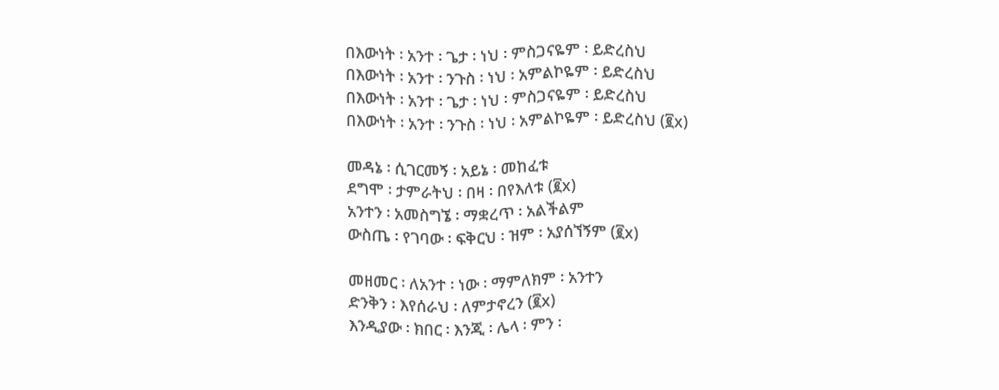በእውነት ፡ አንተ ፡ ጌታ ፡ ነህ ፡ ምስጋናዬም ፡ ይድረስህ
በእውነት ፡ አንተ ፡ ንጉስ ፡ ነህ ፡ አምልኮዬም ፡ ይድረስህ
በእውነት ፡ አንተ ፡ ጌታ ፡ ነህ ፡ ምስጋናዬም ፡ ይድረስህ
በእውነት ፡ አንተ ፡ ንጉስ ፡ ነህ ፡ አምልኮዬም ፡ ይድረስህ (፪x)

መዳኔ ፡ ሲገርመኝ ፡ አይኔ ፡ መከፈቱ
ደግሞ ፡ ታምራትህ ፡ በዛ ፡ በየእለቱ (፪x)
አንተን ፡ አመስግኜ ፡ ማቋረጥ ፡ አልችልም
ውስጤ ፡ የገባው ፡ ፍቅርህ ፡ ዝም ፡ አያሰኘኝም (፪x)

መዘመር ፡ ለአንተ ፡ ነው ፡ ማምለክም ፡ አንተን
ድንቅን ፡ እየሰራህ ፡ ለምታኖረን (፪x)
እንዲያው ፡ ክበር ፡ እንጂ ፡ ሌላ ፡ ምን ፡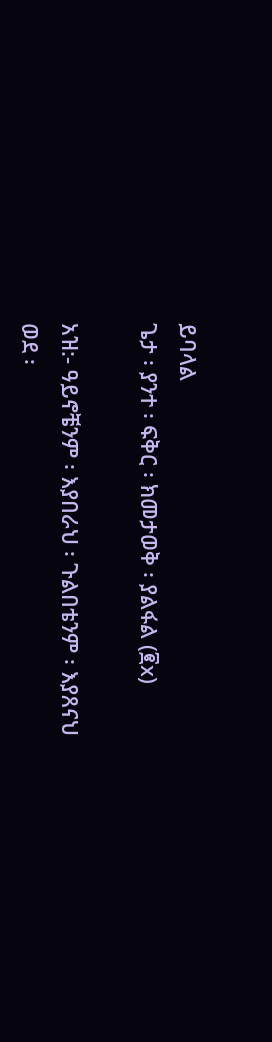ይባላል
ጌታ ፡ ያንተ ፡ ፍቅር ፡ ክመታወቅ ፡ ያልፋል (፪x)

አዝ:- ዓይኖቼንም ፡ እያበራህ ፡ ጉልበቴንም ፡ እያጸናህ
ወደ ፡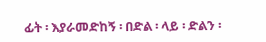ፊት ፡ እያራመድከኝ ፡ በድል ፡ ላይ ፡ ድልን ፡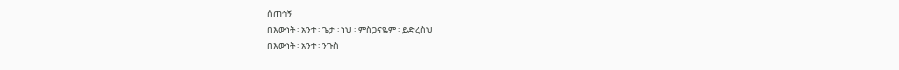ሰጠኅኝ
በእውነት ፡ አንተ ፡ ጌታ ፡ ነህ ፡ ምስጋናዬም ፡ ይድረስህ
በእውነት ፡ አንተ ፡ ንጉስ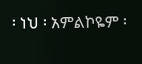፡ ነህ ፡ አምልኮዬም ፡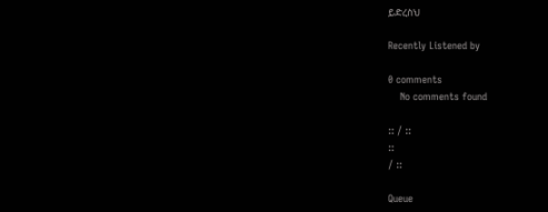ይድረስህ

Recently Listened by

0 comments
    No comments found

:: / ::
::
/ ::

Queue